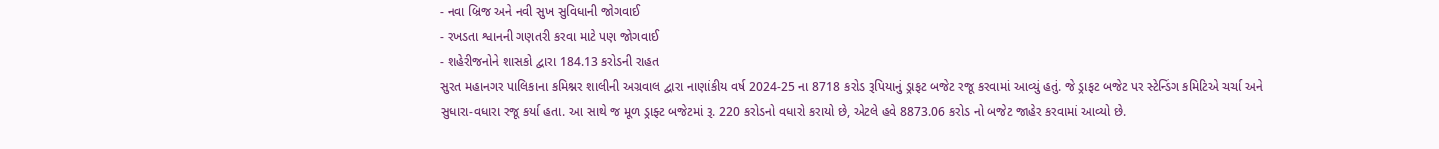- નવા બ્રિજ અને નવી સુખ સુવિધાની જોગવાઈ
- રખડતા શ્વાનની ગણતરી કરવા માટે પણ જોગવાઈ
- શહેરીજનોને શાસકો દ્વારા 184.13 કરોડની રાહત
સુરત મહાનગર પાલિકાના કમિશ્નર શાલીની અગ્રવાલ દ્વારા નાણાંકીય વર્ષ 2024-25 ના 8718 કરોડ રૂપિયાનું ડ્રાફટ બજેટ રજૂ કરવામાં આવ્યું હતું. જે ડ્રાફટ બજેટ પર સ્ટેન્ડિંગ કમિટિએ ચર્ચા અને સુધારા-વધારા રજૂ કર્યા હતા. આ સાથે જ મૂળ ડ્રાફ્ટ બજેટમાં રૂ. 220 કરોડનો વધારો કરાયો છે, એટલે હવે 8873.06 કરોડ નો બજેટ જાહેર કરવામાં આવ્યો છે.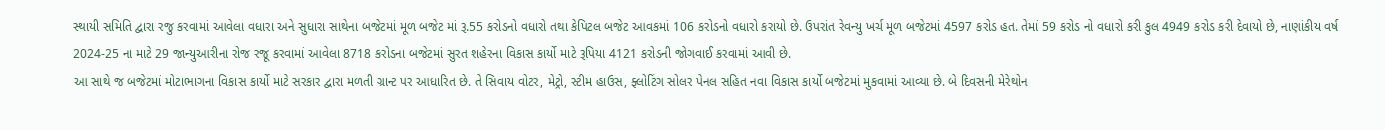સ્થાયી સમિતિ દ્વારા રજુ કરવામાં આવેલા વધારા અને સુધારા સાથેના બજેટમાં મૂળ બજેટ માં રૂ.55 કરોડનો વધારો તથા કેપિટલ બજેટ આવકમાં 106 કરોડનો વધારો કરાયો છે. ઉપરાંત રેવન્યુ ખર્ચ મૂળ બજેટમાં 4597 કરોડ હત. તેમાં 59 કરોડ નો વધારો કરી કુલ 4949 કરોડ કરી દેવાયો છે, નાણાંકીય વર્ષ 2024-25 ના માટે 29 જાન્યુઆરીના રોજ રજૂ કરવામાં આવેલા 8718 કરોડના બજેટમાં સુરત શહેરના વિકાસ કાર્યો માટે રૂપિયા 4121 કરોડની જોગવાઈ કરવામાં આવી છે.
આ સાથે જ બજેટમાં મોટાભાગના વિકાસ કાર્યો માટે સરકાર દ્વારા મળતી ગ્રાન્ટ પર આધારિત છે. તે સિવાય વોટર, મેટ્રો, સ્ટીમ હાઉસ, ફ્લોટિંગ સોલર પેનલ સહિત નવા વિકાસ કાર્યો બજેટમાં મુકવામાં આવ્યા છે. બે દિવસની મેરેથોન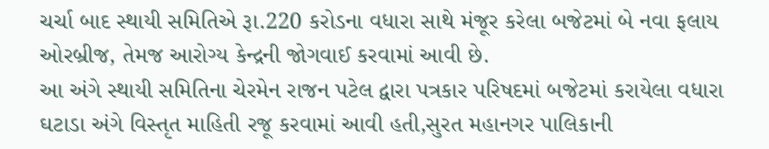ચર્ચા બાદ સ્થાયી સમિતિએ રૂા.220 કરોડના વધારા સાથે મંજૂર કરેલા બજેટમાં બે નવા ફલાય ઓરબ્રીજ, તેમજ આરોગ્ય કેન્દ્રની જોગવાઈ કરવામાં આવી છે.
આ અંગે સ્થાયી સમિતિના ચેરમેન રાજન પટેલ દ્વારા પત્રકાર પરિષદમાં બજેટમાં કરાયેલા વધારા ઘટાડા અંગે વિસ્તૃત માહિતી રજૂ કરવામાં આવી હતી,સુરત મહાનગર પાલિકાની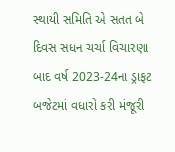સ્થાયી સમિતિ એ સતત બે દિવસ સધન ચર્ચા વિચારણા બાદ વર્ષ 2023-24ના ડ્રાફટ બજેટમાં વધારો કરી મંજૂરી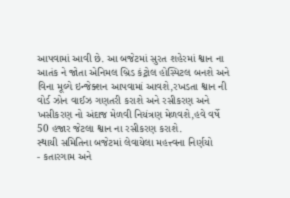આપવામાં આવી છે. આ બજેટમાં સુરત શહેરમાં શ્વાન ના આતંક ને જોતા એનિમલ બ્રિડ કંટ્રોલ હોસ્પિટલ બનશે અને વિના મૂલ્યે ઇન્જેક્શન આપવામાં આવશે,રખડતા શ્વાન ની વોર્ડ ઝોન વાઈઝ ગણતરી કરાશે અને રસીકરણ અને ખસીકરણ નો અંદાજ મેળવી નિયંત્રણ મેળવશે,હવે વર્ષે 50 હજાર જેટલા શ્વાન ના રસીકરણ કરાશે.
સ્થાયી સમિતિના બજેટમાં લેવાયેલા મહત્ત્વના નિર્ણયો
- કતારગામ અને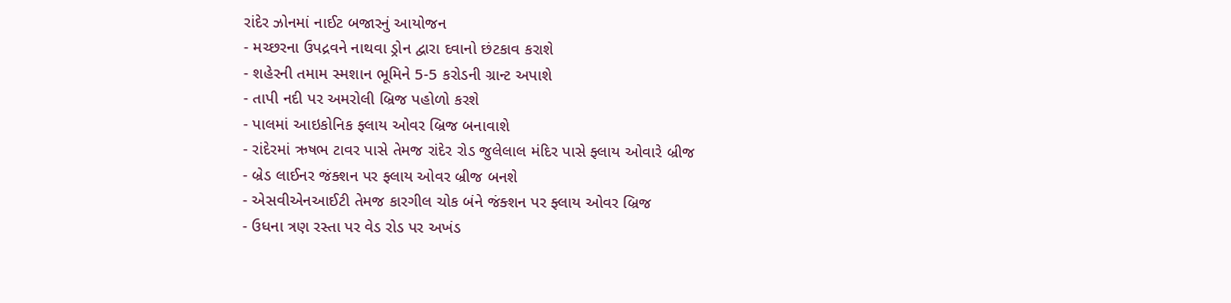રાંદેર ઝોનમાં નાઈટ બજારનું આયોજન
- મચ્છરના ઉપદ્રવને નાથવા ડ્રોન દ્વારા દવાનો છંટકાવ કરાશે
- શહેરની તમામ સ્મશાન ભૂમિને 5-5 કરોડની ગ્રાન્ટ અપાશે
- તાપી નદી પર અમરોલી બ્રિજ પહોળો કરશે
- પાલમાં આઇકોનિક ફ્લાય ઓવર બ્રિજ બનાવાશે
- રાંદેરમાં ઋષભ ટાવર પાસે તેમજ રાંદેર રોડ જુલેલાલ મંદિર પાસે ફ્લાય ઓવારે બ્રીજ
- બ્રેડ લાઈનર જંક્શન પર ફ્લાય ઓવર બ્રીજ બનશે
- એસવીએનઆઈટી તેમજ કારગીલ ચોક બંને જંક્શન પર ફ્લાય ઓવર બ્રિજ
- ઉધના ત્રણ રસ્તા પર વેડ રોડ પર અખંડ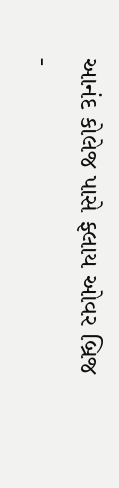આનંદ કોલેજ પાસે ફ્લાય ઓવર બ્રિજ
-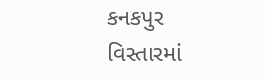કનકપુર વિસ્તારમાં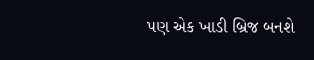પણ એક ખાડી બ્રિજ બનશે